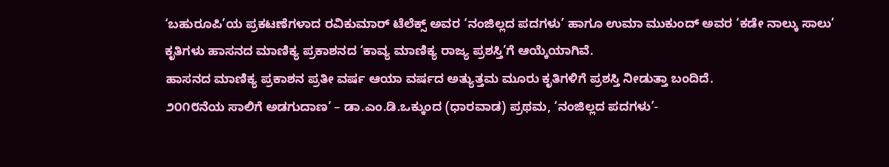‘ಬಹುರೂಪಿ’ಯ ಪ್ರಕಟಣೆಗಳಾದ ರವಿಕುಮಾರ್ ಟೆಲೆಕ್ಸ್ ಅವರ ‘ನಂಜಿಲ್ಲದ ಪದಗಳು’ ಹಾಗೂ ಉಮಾ ಮುಕುಂದ್ ಅವರ ‘ಕಡೇ ನಾಲ್ಕು ಸಾಲು’ ಕೃತಿಗಳು ಹಾಸನದ ಮಾಣಿಕ್ಯ ಪ್ರಕಾಶನದ ‘ಕಾವ್ಯ ಮಾಣಿಕ್ಯ ರಾಜ್ಯ ಪ್ರಶಸ್ತಿ’ಗೆ ಆಯ್ಕೆಯಾಗಿವೆ.
ಹಾಸನದ ಮಾಣಿಕ್ಯ ಪ್ರಕಾಶನ ಪ್ರತೀ ವರ್ಷ ಆಯಾ ವರ್ಷದ ಅತ್ಯುತ್ತಮ ಮೂರು ಕೃತಿಗಳಿಗೆ ಪ್ರಶಸ್ತಿ ನೀಡುತ್ತಾ ಬಂದಿದೆ.
೨೦೧೮ನೆಯ ಸಾಲಿಗೆ ಅಡಗುದಾಣ’ – ಡಾ.ಎಂ.ಡಿ.ಒಕ್ಕುಂದ (ಧಾರವಾಡ) ಪ್ರಥಮ, ‘ನಂಜಿಲ್ಲದ ಪದಗಳು’-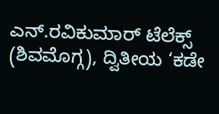ಎನ್.ರವಿಕುಮಾರ್ ಟೆಲೆಕ್ಸ್ (ಶಿವಮೊಗ್ಗ), ದ್ವಿತೀಯ ‘ಕಡೇ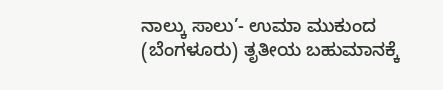ನಾಲ್ಕು ಸಾಲು’- ಉಮಾ ಮುಕುಂದ (ಬೆಂಗಳೂರು) ತೃತೀಯ ಬಹುಮಾನಕ್ಕೆ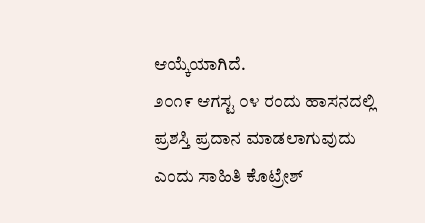ಆಯ್ಕೆಯಾಗಿದೆ.
೨೦೧೯ ಆಗಸ್ಟ ೦೪ ರಂದು ಹಾಸನದಲ್ಲಿ ಪ್ರಶಸ್ತಿ ಪ್ರದಾನ ಮಾಡಲಾಗುವುದು ಎಂದು ಸಾಹಿತಿ ಕೊಟ್ರೇಶ್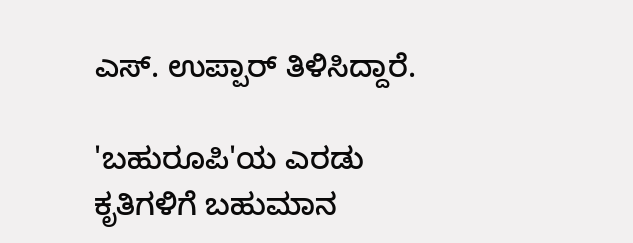ಎಸ್. ಉಪ್ಪಾರ್ ತಿಳಿಸಿದ್ದಾರೆ.

'ಬಹುರೂಪಿ'ಯ ಎರಡು ಕೃತಿಗಳಿಗೆ ಬಹುಮಾನ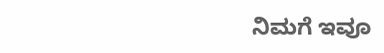ನಿಮಗೆ ಇವೂ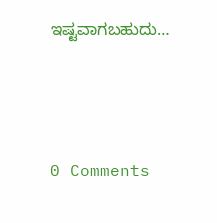ಇಷ್ಟವಾಗಬಹುದು…





0 Comments